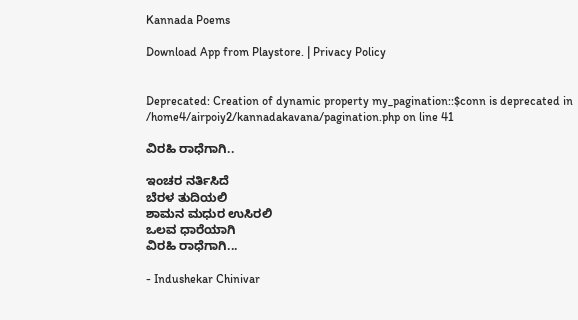Kannada Poems

Download App from Playstore. | Privacy Policy


Deprecated: Creation of dynamic property my_pagination::$conn is deprecated in /home4/airpoiy2/kannadakavana/pagination.php on line 41

ವಿರಹಿ ರಾಧೆಗಾಗಿ..

ಇಂಚರ ನರ್ತಿಸಿದೆ
ಬೆರಳ ತುದಿಯಲಿ
ಶಾಮನ ಮಧುರ ಉಸಿರಲಿ
ಒಲವ ಧಾರೆಯಾಗಿ
ವಿರಹಿ ರಾಧೆಗಾಗಿ...

- Indushekar Chinivar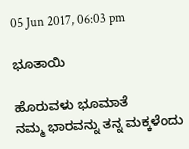05 Jun 2017, 06:03 pm

ಭೂತಾಯಿ

ಹೊರುವಳು ಭೂಮಾತೆ
ನಮ್ಮ ಭಾರವನ್ನು ತನ್ನ ಮಕ್ಕಳೆಂದು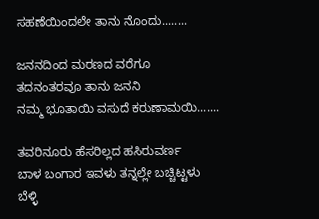ಸಹಣೆಯಿಂದಲೇ ತಾನು ನೊಂದು........

ಜನನದಿಂದ ಮರಣದ ವರೆಗೂ
ತದನಂತರವೂ ತಾನು ಜನನಿ
ನಮ್ಮ ಭೂತಾಯಿ ವಸುದೆ ಕರುಣಾಮಯಿ.......

ತವರಿನೂರು ಹೆಸರಿಲ್ಲದ ಹಸಿರುವರ್ಣ
ಬಾಳ ಬಂಗಾರ ಇವಳು ತನ್ನಲ್ಲೇ ಬಚ್ಚಿಟ್ಟಳು
ಬೆಳ್ಳಿ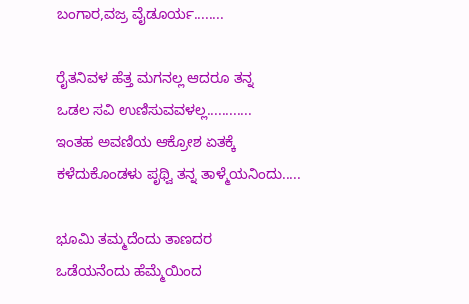ಬಂಗಾರ,ವಜ್ರ ವೈಡೂರ್ಯ........

ರೈತನಿವಳ ಹೆತ್ತ ಮಗನಲ್ಲ ಆದರೂ ತನ್ನ
ಒಡಲ ಸವಿ ಉಣಿಸುವವಳಲ್ಲ............
ಇಂತಹ ಅವಣಿಯ ಆಕ್ರೋಶ ಏತಕ್ಕೆ
ಕಳೆದುಕೊಂಡಳು ಪೃಥ್ವಿ ತನ್ನ ತಾಳ್ಮೆಯನಿಂದು.....

ಭೂಮಿ ತಮ್ಮದೆಂದು ತಾಣದರ
ಒಡೆಯನೆಂದು ಹೆಮ್ಮೆಯಿಂದ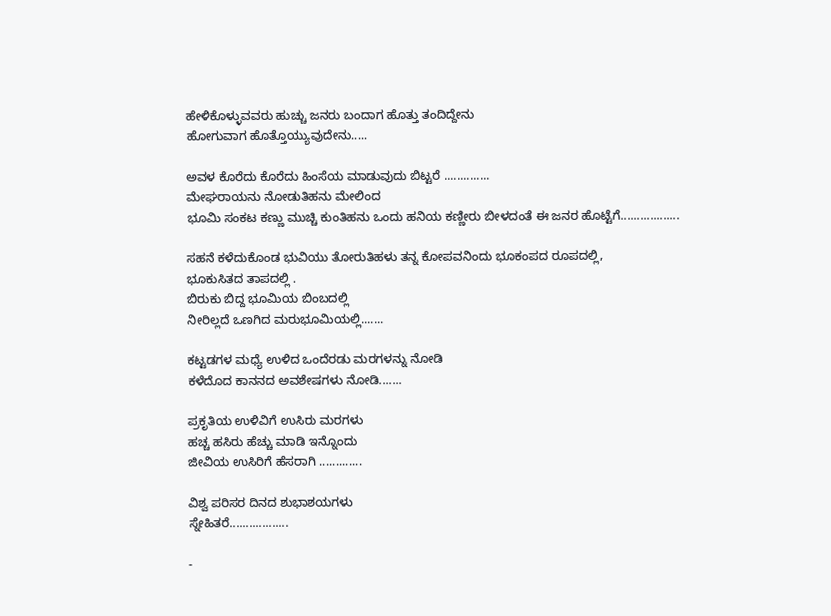ಹೇಳಿಕೊಳ್ಳುವವರು ಹುಚ್ಚು ಜನರು ಬಂದಾಗ ಹೊತ್ತು ತಂದಿದ್ದೇನು
ಹೋಗುವಾಗ ಹೊತ್ತೊಯ್ಯುವುದೇನು.....

ಅವಳ ಕೊರೆದು ಕೊರೆದು ಹಿಂಸೆಯ ಮಾಡುವುದು ಬಿಟ್ಟರೆ ..............
ಮೇಘರಾಯನು ನೋಡುತಿಹನು ಮೇಲಿಂದ
ಭೂಮಿ ಸಂಕಟ ಕಣ್ಣು ಮುಚ್ಚಿ ಕುಂತಿಹನು ಒಂದು ಹನಿಯ ಕಣ್ಣೀರು ಬೀಳದಂತೆ ಈ ಜನರ ಹೊಟ್ಟೆಗೆ..................

ಸಹನೆ ಕಳೆದುಕೊಂಡ ಭುವಿಯು ತೋರುತಿಹಳು ತನ್ನ ಕೋಪವನಿಂದು ಭೂಕಂಪದ ರೂಪದಲ್ಲಿ,
ಭೂಕುಸಿತದ ತಾಪದಲ್ಲಿ .
ಬಿರುಕು ಬಿದ್ದ ಭೂಮಿಯ ಬಿಂಬದಲ್ಲಿ
ನೀರಿಲ್ಲದೆ ಒಣಗಿದ ಮರುಭೂಮಿಯಲ್ಲಿ.......

ಕಟ್ಟಡಗಳ ಮಧ್ಯೆ ಉಳಿದ ಒಂದೆರಡು ಮರಗಳನ್ನು ನೋಡಿ
ಕಳೆದೊದ ಕಾನನದ ಅವಶೇಷಗಳು ನೋಡಿ.......

ಪ್ರಕೃತಿಯ ಉಳಿವಿಗೆ ಉಸಿರು ಮರಗಳು
ಹಚ್ಚ ಹಸಿರು ಹೆಚ್ಚು ಮಾಡಿ ಇನ್ನೊಂದು
ಜೀವಿಯ ಉಸಿರಿಗೆ ಹೆಸರಾಗಿ .............

ವಿಶ್ವ ಪರಿಸರ ದಿನದ ಶುಭಾಶಯಗಳು
ಸ್ನೇಹಿತರೆ..................

-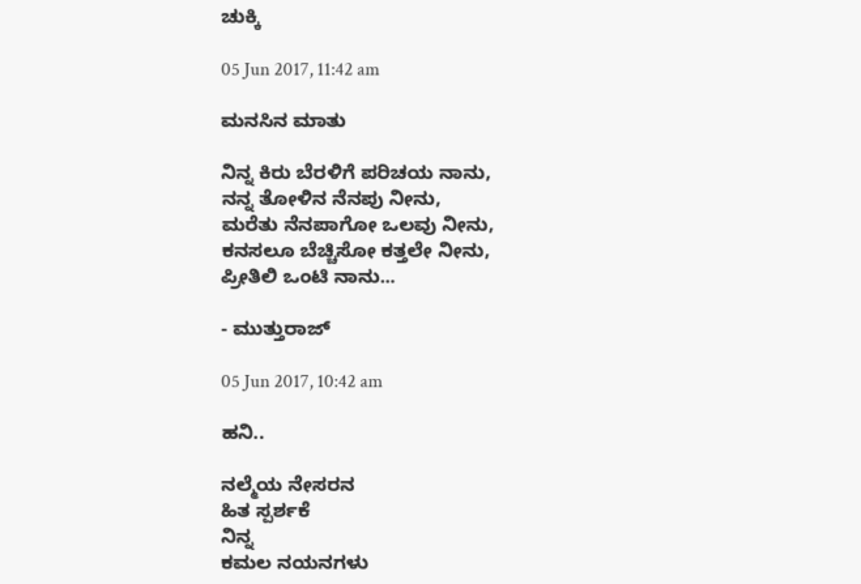ಚುಕ್ಕಿ

05 Jun 2017, 11:42 am

ಮನಸಿನ ಮಾತು

ನಿನ್ನ ಕಿರು ಬೆರಳಿಗೆ ಪರಿಚಯ ನಾನು,
ನನ್ನ ತೋಳಿನ ನೆನಪು ನೀನು,
ಮರೆತು ನೆನಪಾಗೋ ಒಲವು ನೀನು,
ಕನಸಲೂ ಬೆಚ್ಚಿಸೋ ಕತ್ತಲೇ ನೀನು,
ಪ್ರೀತಿಲಿ ಒಂಟಿ ನಾನು...

- ಮುತ್ತುರಾಜ್

05 Jun 2017, 10:42 am

ಹನಿ..

ನಲ್ಮೆಯ ನೇಸರನ
ಹಿತ ಸ್ಪರ್ಶಕೆ
ನಿನ್ನ
ಕಮಲ ನಯನಗಳು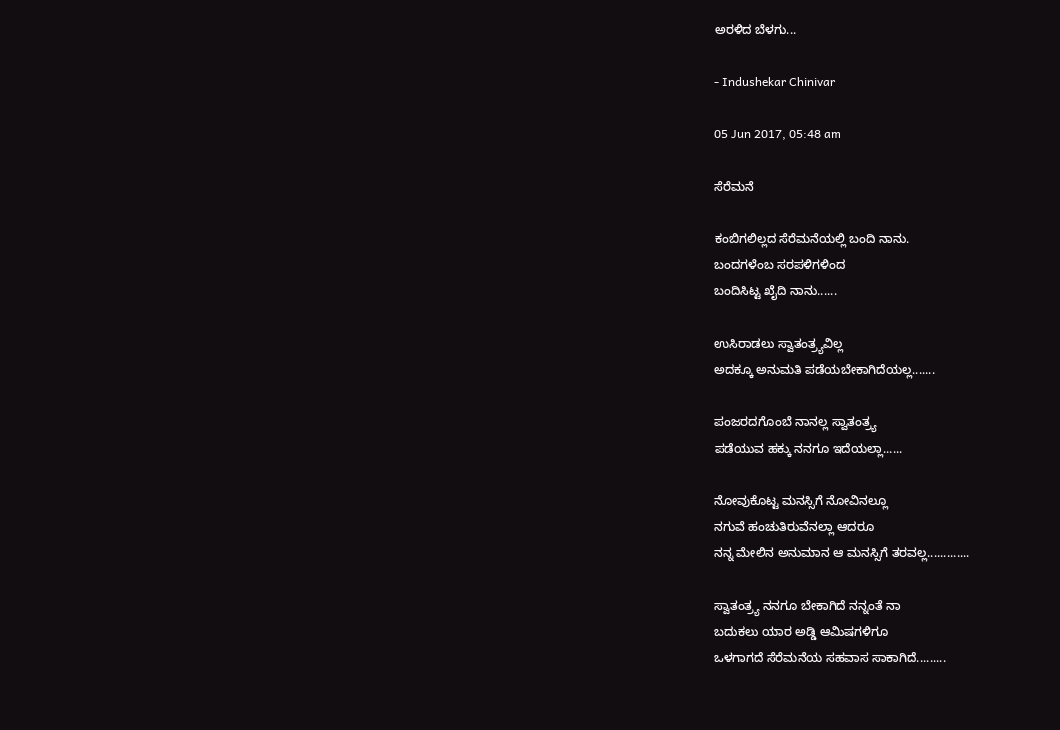ಅರಳಿದ ಬೆಳಗು...

- Indushekar Chinivar

05 Jun 2017, 05:48 am

ಸೆರೆಮನೆ

ಕಂಬಿಗಲಿಲ್ಲದ ಸೆರೆಮನೆಯಲ್ಲಿ ಬಂದಿ ನಾನು.
ಬಂದಗಳೆಂಬ ಸರಪಳಿಗಳಿಂದ
ಬಂದಿಸಿಟ್ಟ ಖೈದಿ ನಾನು......

ಉಸಿರಾಡಲು ಸ್ವಾತಂತ್ರ್ಯವಿಲ್ಲ
ಅದಕ್ಕೂ ಅನುಮತಿ ಪಡೆಯಬೇಕಾಗಿದೆಯಲ್ಲ.......

ಪಂಜರದಗೊಂಬೆ ನಾನಲ್ಲ ಸ್ವಾತಂತ್ರ್ಯ
ಪಡೆಯುವ ಹಕ್ಕು ನನಗೂ ಇದೆಯಲ್ಲಾ......

ನೋವುಕೊಟ್ಟ ಮನಸ್ಸಿಗೆ ನೋವಿನಲ್ಲೂ
ನಗುವೆ ಹಂಚುತಿರುವೆನಲ್ಲಾ ಆದರೂ
ನನ್ನ ಮೇಲಿನ ಅನುಮಾನ ಆ ಮನಸ್ಸಿಗೆ ತರವಲ್ಲ.............

ಸ್ವಾತಂತ್ರ್ಯ ನನಗೂ ಬೇಕಾಗಿದೆ ನನ್ನಂತೆ ನಾ
ಬದುಕಲು ಯಾರ ಅಡ್ಡಿ ಆಮಿಷಗಳಿಗೂ
ಒಳಗಾಗದೆ ಸೆರೆಮನೆಯ ಸಹವಾಸ ಸಾಕಾಗಿದೆ.........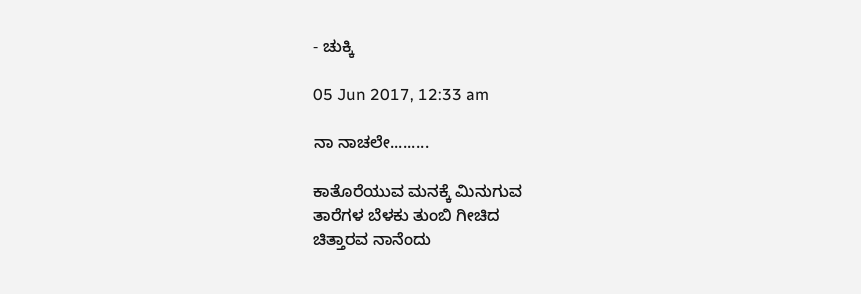- ಚುಕ್ಕಿ

05 Jun 2017, 12:33 am

ನಾ ನಾಚಲೇ.........

ಕಾತೊರೆಯುವ ಮನಕ್ಕೆ ಮಿನುಗುವ
ತಾರೆಗಳ ಬೆಳಕು ತುಂಬಿ ಗೀಚಿದ
ಚಿತ್ತಾರವ ನಾನೆಂದು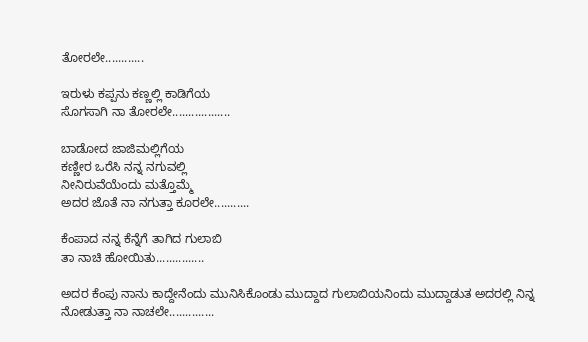ತೋರಲೇ............

ಇರುಳು ಕಪ್ಪನು ಕಣ್ಣಲ್ಲಿ ಕಾಡಿಗೆಯ
ಸೊಗಸಾಗಿ ನಾ ತೋರಲೇ..................

ಬಾಡೋದ ಜಾಜಿಮಲ್ಲಿಗೆಯ
ಕಣ್ಣೀರ ಒರೆಸಿ ನನ್ನ ನಗುವಲ್ಲಿ
ನೀನಿರುವೆಯೆಂದು ಮತ್ತೊಮ್ಮೆ
ಅದರ ಜೊತೆ ನಾ ನಗುತ್ತಾ ಕೂರಲೇ...........

ಕೆಂಪಾದ ನನ್ನ ಕೆನ್ನೆಗೆ ತಾಗಿದ ಗುಲಾಬಿ
ತಾ ನಾಚಿ ಹೋಯಿತು...............

ಅದರ ಕೆಂಪು ನಾನು ಕಾದ್ದೇನೆಂದು ಮುನಿಸಿಕೊಂಡು ಮುದ್ದಾದ ಗುಲಾಬಿಯನಿಂದು ಮುದ್ದಾಡುತ ಅದರಲ್ಲಿ ನಿನ್ನ ನೋಡುತ್ತಾ ನಾ ನಾಚಲೇ..............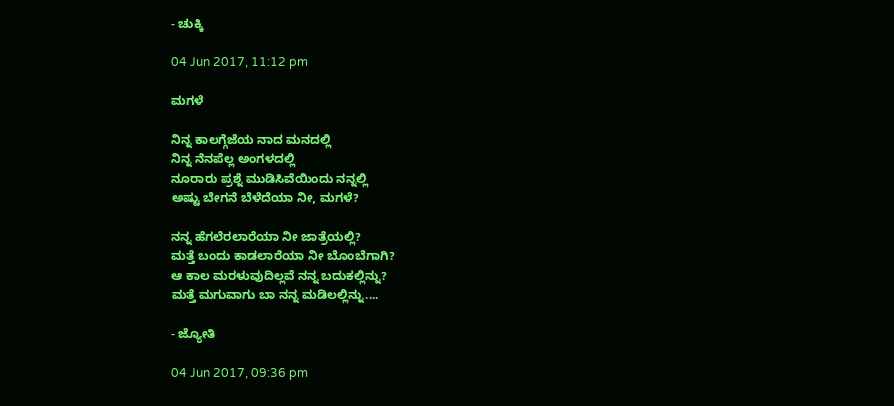- ಚುಕ್ಕಿ

04 Jun 2017, 11:12 pm

ಮಗಳೆ

ನಿನ್ನ ಕಾಲಗ್ಗೆಜೆಯ ನಾದ ಮನದಲ್ಲಿ
ನಿನ್ನ ನೆನಪೆಲ್ಲ ಅಂಗಳದಲ್ಲಿ
ನೂರಾರು ಪ್ರಶ್ನೆ ಮುಡಿಸಿವೆಯಿಂದು ನನ್ನಲ್ಲಿ
ಅಷ್ಟು ಬೇಗನೆ ಬೆಳೆದೆಯಾ ನೀ, ಮಗಳೆ?

ನನ್ನ ಹೆಗಲೆರಲಾರೆಯಾ ನೀ ಜಾತ್ರೆಯಲ್ಲಿ?
ಮತ್ತೆ ಬಂದು ಕಾಡಲಾರೆಯಾ ನೀ ಬೊಂಬೆಗಾಗಿ?
ಆ ಕಾಲ ಮರಳುವುದಿಲ್ಲವೆ ನನ್ನ ಬದುಕಲ್ಲಿನ್ನು?
ಮತ್ತೆ ಮಗುವಾಗು ಬಾ ನನ್ನ ಮಡಿಲಲ್ಲಿನ್ನು....

- ಜ್ಯೋತಿ

04 Jun 2017, 09:36 pm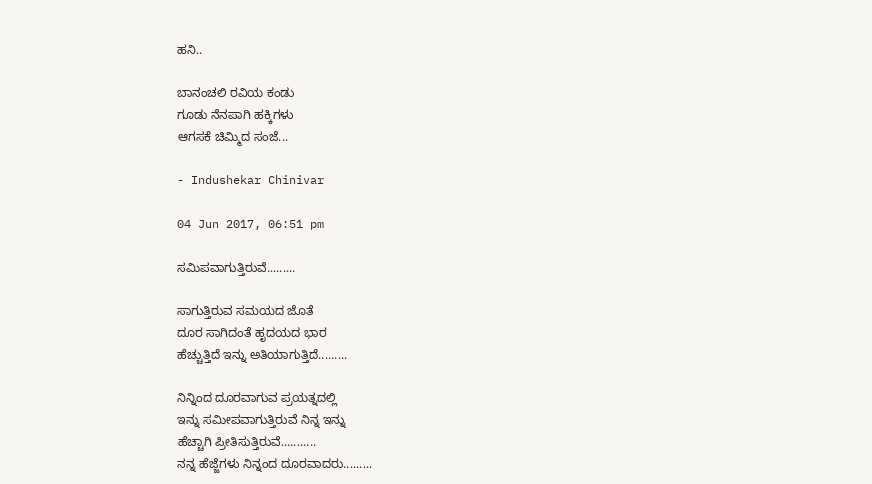ಹನಿ..

ಬಾನಂಚಲಿ ರವಿಯ ಕಂಡು
ಗೂಡು ನೆನಪಾಗಿ ಹಕ್ಕಿಗಳು
ಆಗಸಕೆ ಚಿಮ್ಮಿದ ಸಂಜೆ...

- Indushekar Chinivar

04 Jun 2017, 06:51 pm

ಸಮಿಪವಾಗುತ್ತಿರುವೆ.........

ಸಾಗುತ್ತಿರುವ ಸಮಯದ ಜೊತೆ
ದೂರ ಸಾಗಿದಂತೆ ಹೃದಯದ ಭಾರ
ಹೆಚ್ಚುತ್ತಿದೆ ಇನ್ನು ಅತಿಯಾಗುತ್ತಿದೆ.........

ನಿನ್ನಿಂದ ದೂರವಾಗುವ ಪ್ರಯತ್ನದಲ್ಲಿ
ಇನ್ನು ಸಮೀಪವಾಗುತ್ತಿರುವೆ ನಿನ್ನ ಇನ್ನು
ಹೆಚ್ಚಾಗಿ ಪ್ರೀತಿಸುತ್ತಿರುವೆ...........
ನನ್ನ ಹೆಜ್ಜೆಗಳು ನಿನ್ನಂದ ದೂರವಾದರು.........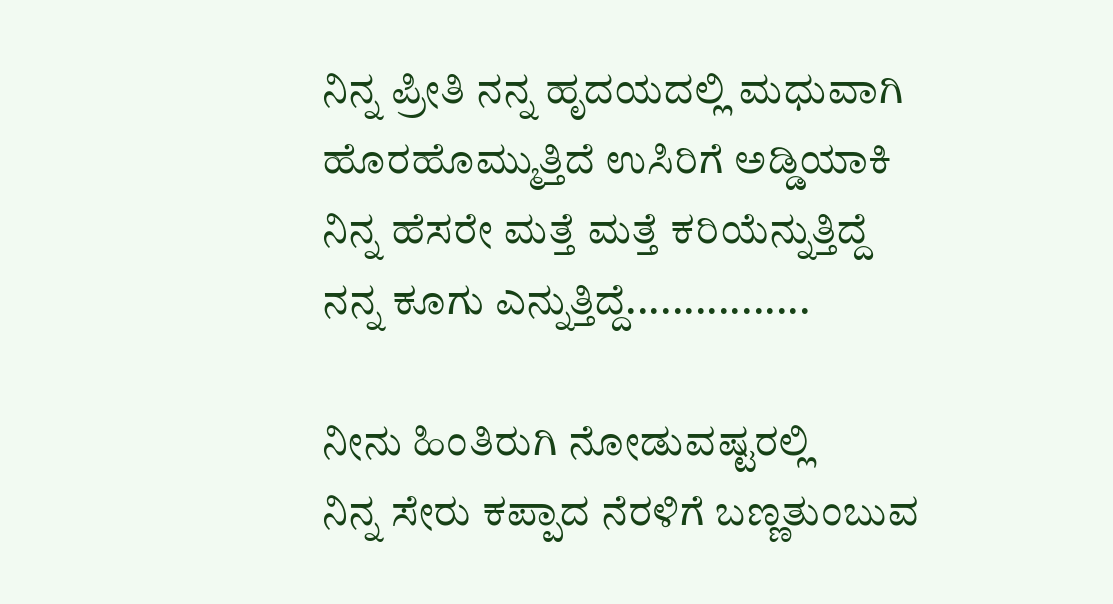ನಿನ್ನ ಪ್ರೀತಿ ನನ್ನ ಹೃದಯದಲ್ಲಿ ಮಧುವಾಗಿ
ಹೊರಹೊಮ್ಮುತ್ತಿದೆ ಉಸಿರಿಗೆ ಅಡ್ಡಿಯಾಕಿ
ನಿನ್ನ ಹೆಸರೇ ಮತ್ತೆ ಮತ್ತೆ ಕರಿಯೆನ್ನುತ್ತಿದ್ದೆ
ನನ್ನ ಕೂಗು ಎನ್ನುತ್ತಿದ್ದೆ................

ನೀನು ಹಿಂತಿರುಗಿ ನೋಡುವಷ್ಟರಲ್ಲಿ
ನಿನ್ನ ಸೇರು ಕಪ್ಪಾದ ನೆರಳಿಗೆ ಬಣ್ಣತುಂಬುವ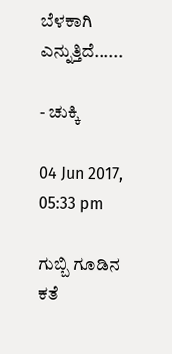ಬೆಳಕಾಗಿ ಎನ್ನುತ್ತಿದೆ......

- ಚುಕ್ಕಿ

04 Jun 2017, 05:33 pm

ಗುಬ್ಬಿ ಗೂಡಿನ ಕತೆ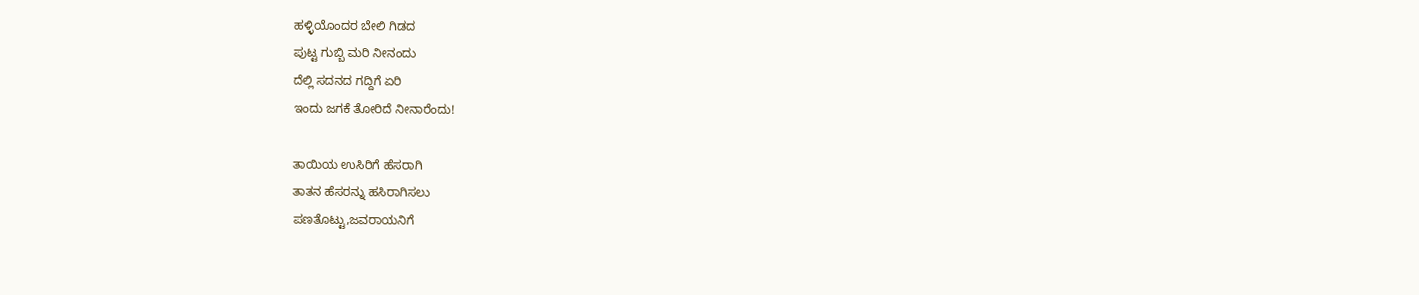ಹಳ್ಳಿಯೊಂದರ ಬೇಲಿ ಗಿಡದ
ಪುಟ್ಟ ಗುಬ್ಬಿ ಮರಿ ನೀನಂದು
ದೆಲ್ಲಿ ಸದನದ ಗದ್ದಿಗೆ ಏರಿ
ಇಂದು ಜಗಕೆ ತೋರಿದೆ ನೀನಾರೆಂದು!

ತಾಯಿಯ ಉಸಿರಿಗೆ ಹೆಸರಾಗಿ
ತಾತನ ಹೆಸರನ್ನು ಹಸಿರಾಗಿಸಲು
ಪಣತೊಟ್ಟು,ಜವರಾಯನಿಗೆ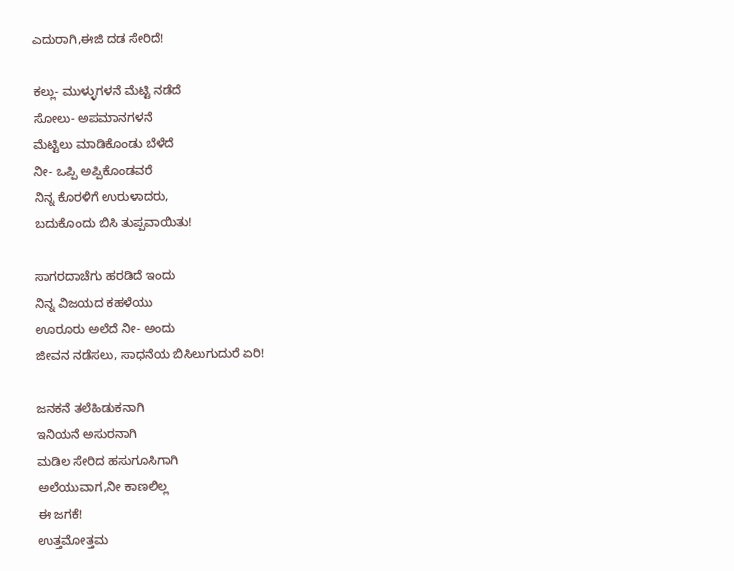ಎದುರಾಗಿ,ಈಜಿ ದಡ ಸೇರಿದೆ!

ಕಲ್ಲು- ಮುಳ್ಳುಗಳನೆ ಮೆಟ್ಟಿ ನಡೆದೆ
ಸೋಲು- ಅಪಮಾನಗಳನೆ
ಮೆಟ್ಟಿಲು ಮಾಡಿಕೊಂಡು ಬೆಳೆದೆ
ನೀ- ಒಪ್ಪಿ ಅಪ್ಪಿಕೊಂಡವರೆ
ನಿನ್ನ ಕೊರಳಿಗೆ ಉರುಳಾದರು,
ಬದುಕೊಂದು ಬಿಸಿ ತುಪ್ಪವಾಯಿತು!

ಸಾಗರದಾಚೆಗು ಹರಡಿದೆ ಇಂದು
ನಿನ್ನ ವಿಜಯದ ಕಹಳೆಯು
ಊರೂರು ಅಲೆದೆ ನೀ- ಅಂದು
ಜೀವನ ನಡೆಸಲು, ಸಾಧನೆಯ ಬಿಸಿಲುಗುದುರೆ ಏರಿ!

ಜನಕನೆ ತಲೆಹಿಡುಕನಾಗಿ
ಇನಿಯನೆ ಅಸುರನಾಗಿ
ಮಡಿಲ ಸೇರಿದ ಹಸುಗೂಸಿಗಾಗಿ
ಅಲೆಯುವಾಗ,ನೀ ಕಾಣಲಿಲ್ಲ
ಈ ಜಗಕೆ!
ಉತ್ತಮೋತ್ತಮ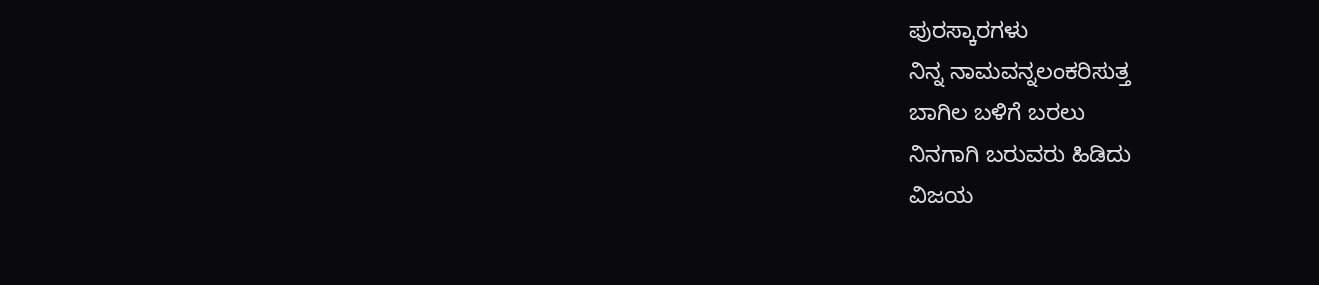ಪುರಸ್ಕಾರಗಳು
ನಿನ್ನ ನಾಮವನ್ನಲಂಕರಿಸುತ್ತ
ಬಾಗಿಲ ಬಳಿಗೆ ಬರಲು
ನಿನಗಾಗಿ ಬರುವರು ಹಿಡಿದು
ವಿಜಯ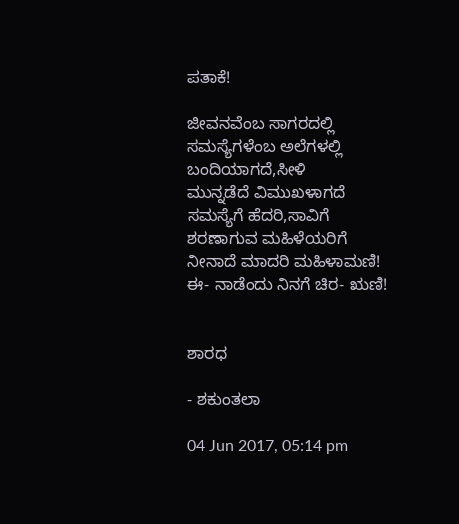ಪತಾಕೆ!

ಜೀವನವೆಂಬ ಸಾಗರದಲ್ಲಿ
ಸಮಸ್ಯೆಗಳೆಂಬ ಅಲೆಗಳಲ್ಲಿ
ಬಂದಿಯಾಗದೆ,ಸೀಳಿ
ಮುನ್ನಡೆದೆ ವಿಮುಖಳಾಗದೆ
ಸಮಸ್ಯೆಗೆ ಹೆದರಿ,ಸಾವಿಗೆ
ಶರಣಾಗುವ ಮಹಿಳೆಯರಿಗೆ
ನೀನಾದೆ ಮಾದರಿ ಮಹಿಳಾಮಣಿ!
ಈ- ನಾಡೆಂದು ನಿನಗೆ ಚಿರ- ಋಣಿ!


ಶಾರಧ

- ಶಕುಂತಲಾ

04 Jun 2017, 05:14 pm